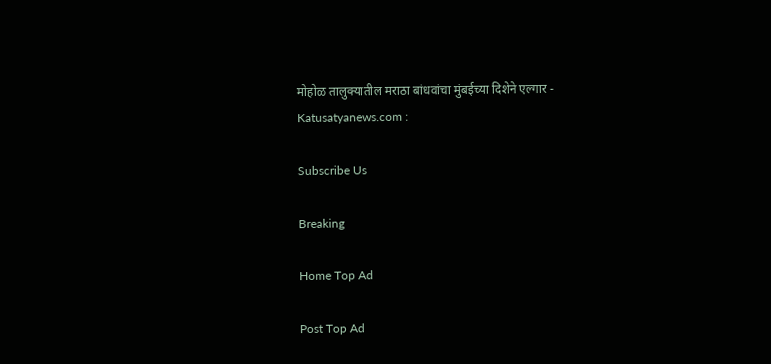मोहोळ तालुक्यातील मराठा बांधवांचा मुंबईच्या दिशेने एल्गार - Katusatyanews.com :

Subscribe Us

Breaking

Home Top Ad

Post Top Ad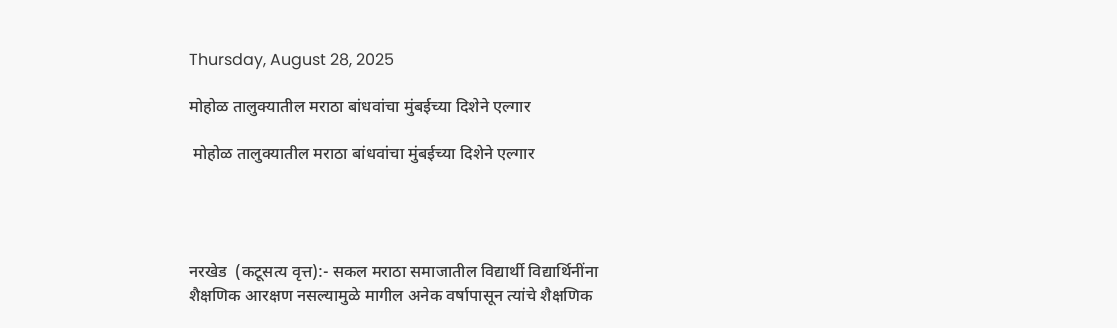Thursday, August 28, 2025

मोहोळ तालुक्यातील मराठा बांधवांचा मुंबईच्या दिशेने एल्गार

 मोहोळ तालुक्यातील मराठा बांधवांचा मुंबईच्या दिशेने एल्गार




नरखेड  (कटूसत्य वृत्त):- सकल मराठा समाजातील विद्यार्थी विद्यार्थिनींना शैक्षणिक आरक्षण नसल्यामुळे मागील अनेक वर्षापासून त्यांचे शैक्षणिक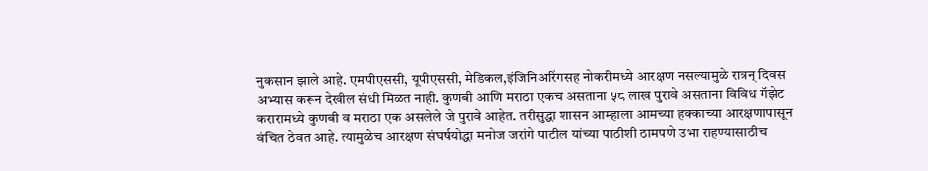नुकसान झाले आहे. एमपीएससी, यूपीएससी, मेडिकल,इंजिनिअरिंगसह नोकरीमध्ये आरक्षण नसल्यामुळे रात्रन् दिवस अभ्यास करून देखील संधी मिळत नाही. कुणबी आणि मराठा एकच असताना ५८ लाख पुरावे असताना विविध गॅझेट करारामध्ये कुणबी व मराठा एक असलेले जे पुरावे आहेत. तरीसुद्धा शासन आम्हाला आमच्या हक्काच्या आरक्षणापासून वंचित ठेवत आहे. त्यामुळेच आरक्षण संघर्षयोद्धा मनोज जरांगे पाटील यांच्या पाठीशी ठामपणे उभा राहण्यासाठीच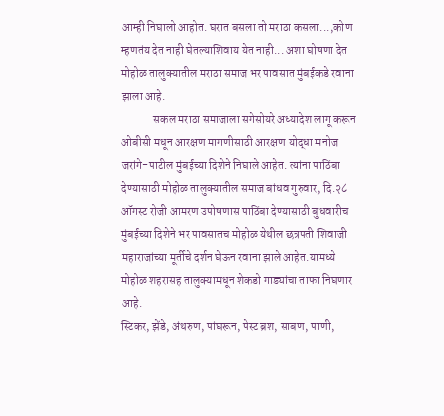आम्ही निघालो आहोत. घरात बसला तो मराठा कसला...,कोण म्हणतंय देत नाही घेतल्याशिवाय येत नाही... अशा घोषणा देत मोहोळ तालुक्यातील मराठा समाज भर पावसात मुंबईकडे रवाना झाला आहे.
              सकल मराठा समाजाला सगेसोयरे अध्यादेश लागू करून ओबीसी मधून आरक्षण मागणीसाठी आरक्षण योद्धा मनोज जरांगे-पाटील मुंबईच्या दिशेने निघाले आहेत. त्यांना पाठिंबा देण्यासाठी मोहोळ तालुक्यातील समाज बांधव गुरुवार, दि.२८ ऑगस्ट रोजी आमरण उपोषणास पाठिंबा देण्यासाठी बुधवारीच मुंबईच्या दिशेने भर पावसातच मोहोळ येथील छत्रपती शिवाजी महाराजांच्या मूर्तीचे दर्शन घेऊन रवाना झाले आहेत.यामध्ये मोहोळ शहरासह तालुक्यामधून शेकडो गाड्यांचा ताफा निघणार आहे.
स्टिकर, झेंडे, अंथरुण, पांघरून, पेस्ट ब्रश, साबण, पाणी,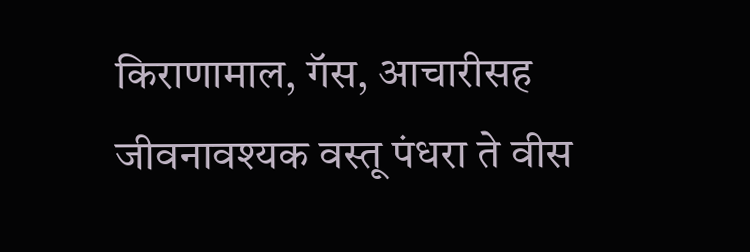किराणामाल, गॅस, आचारीसह जीवनावश्यक वस्तू पंधरा ते वीस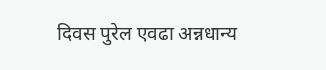दिवस पुरेल एवढा अन्नधान्य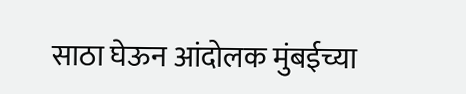साठा घेऊन आंदोलक मुंबईच्या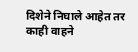दिशेने निघाले आहेत तर काही वाहने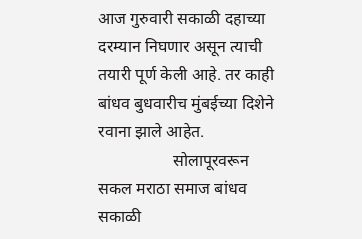आज गुरुवारी सकाळी दहाच्या दरम्यान निघणार असून त्याची तयारी पूर्ण केली आहे. तर काही बांधव बुधवारीच मुंबईच्या दिशेने रवाना झाले आहेत.
                  सोलापूरवरून सकल मराठा समाज बांधव सकाळी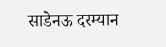साडेनऊ दरम्यान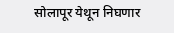सोलापूर येथून निघणार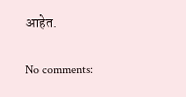आहेत.

No comments: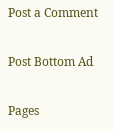Post a Comment

Post Bottom Ad

Pages